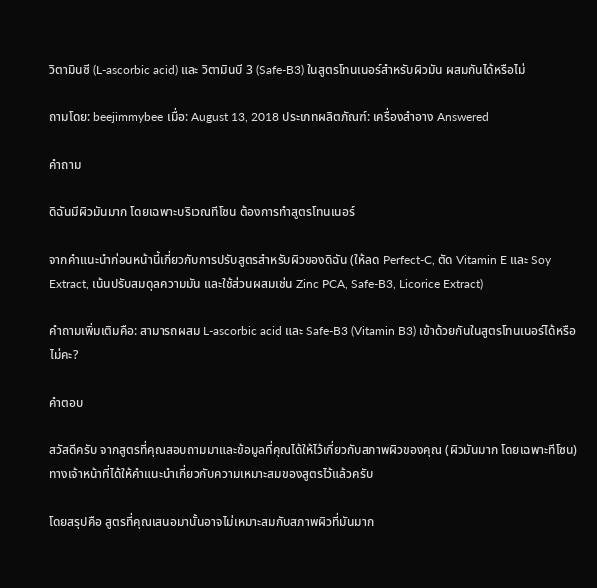วิตามินซี (L-ascorbic acid) และ วิตามินบี 3 (Safe-B3) ในสูตรโทนเนอร์สำหรับผิวมัน ผสมกันได้หรือไม่

ถามโดย: beejimmybee เมื่อ: August 13, 2018 ประเภทผลิตภัณฑ์: เครื่องสำอาง Answered

คำถาม

ดิฉันมีผิวมันมาก โดยเฉพาะบริเวณทีโซน ต้องการทำสูตรโทนเนอร์

จากคำแนะนำก่อนหน้านี้เกี่ยวกับการปรับสูตรสำหรับผิวของดิฉัน (ให้ลด Perfect-C, ตัด Vitamin E และ Soy Extract, เน้นปรับสมดุลความมัน และใช้ส่วนผสมเช่น Zinc PCA, Safe-B3, Licorice Extract)

คำถามเพิ่มเติมคือ: สามารถผสม L-ascorbic acid และ Safe-B3 (Vitamin B3) เข้าด้วยกันในสูตรโทนเนอร์ได้หรือไม่คะ?

คำตอบ

สวัสดีครับ จากสูตรที่คุณสอบถามมาและข้อมูลที่คุณได้ให้ไว้เกี่ยวกับสภาพผิวของคุณ (ผิวมันมาก โดยเฉพาะทีโซน) ทางเจ้าหน้าที่ได้ให้คำแนะนำเกี่ยวกับความเหมาะสมของสูตรไว้แล้วครับ

โดยสรุปคือ สูตรที่คุณเสนอมานั้นอาจไม่เหมาะสมกับสภาพผิวที่มันมาก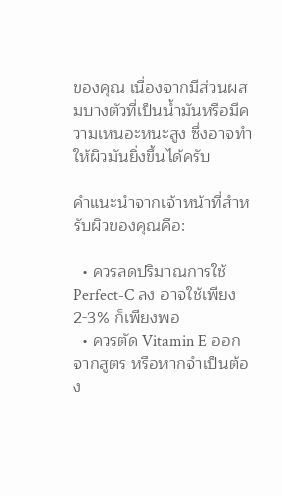ของคุณ เนื่องจากมีส่วนผสมบางตัวที่เป็นน้ำมันหรือมีความเหนอะหนะสูง ซึ่งอาจทำให้ผิวมันยิ่งขึ้นได้ครับ

คำแนะนำจากเจ้าหน้าที่สำหรับผิวของคุณคือ:

  • ควรลดปริมาณการใช้ Perfect-C ลง อาจใช้เพียง 2-3% ก็เพียงพอ
  • ควรตัด Vitamin E ออกจากสูตร หรือหากจำเป็นต้อง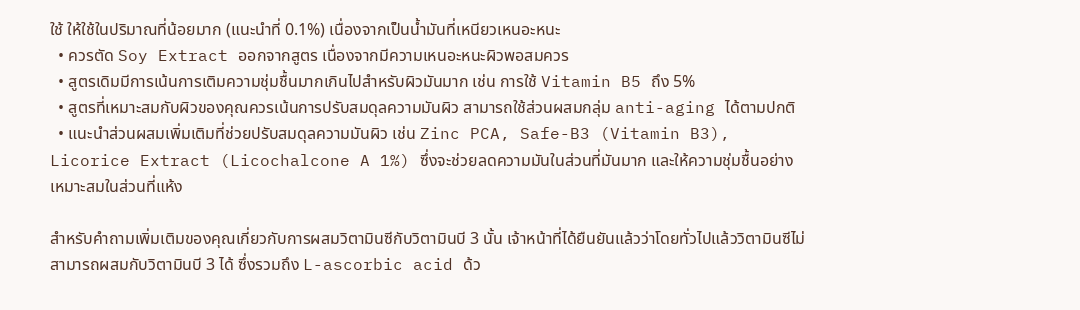ใช้ ให้ใช้ในปริมาณที่น้อยมาก (แนะนำที่ 0.1%) เนื่องจากเป็นน้ำมันที่เหนียวเหนอะหนะ
  • ควรตัด Soy Extract ออกจากสูตร เนื่องจากมีความเหนอะหนะผิวพอสมควร
  • สูตรเดิมมีการเน้นการเติมความชุ่มชื้นมากเกินไปสำหรับผิวมันมาก เช่น การใช้ Vitamin B5 ถึง 5%
  • สูตรที่เหมาะสมกับผิวของคุณควรเน้นการปรับสมดุลความมันผิว สามารถใช้ส่วนผสมกลุ่ม anti-aging ได้ตามปกติ
  • แนะนำส่วนผสมเพิ่มเติมที่ช่วยปรับสมดุลความมันผิว เช่น Zinc PCA, Safe-B3 (Vitamin B3), Licorice Extract (Licochalcone A 1%) ซึ่งจะช่วยลดความมันในส่วนที่มันมาก และให้ความชุ่มชื้นอย่างเหมาะสมในส่วนที่แห้ง

สำหรับคำถามเพิ่มเติมของคุณเกี่ยวกับการผสมวิตามินซีกับวิตามินบี 3 นั้น เจ้าหน้าที่ได้ยืนยันแล้วว่าโดยทั่วไปแล้ววิตามินซีไม่สามารถผสมกับวิตามินบี 3 ได้ ซึ่งรวมถึง L-ascorbic acid ด้ว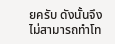ยครับ ดังนั้นจึงไม่สามารถทำโท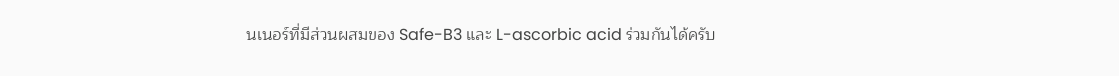นเนอร์ที่มีส่วนผสมของ Safe-B3 และ L-ascorbic acid ร่วมกันได้ครับ